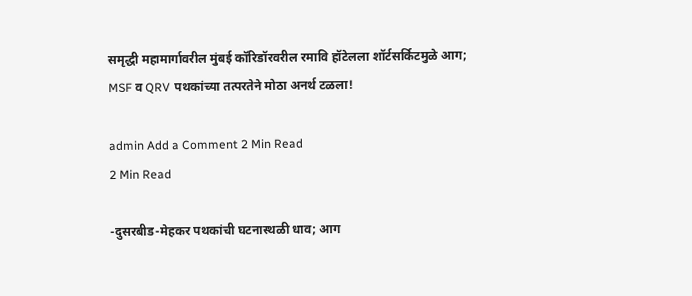समृद्धी महामार्गावरील मुंबई कॉरिडॉरवरील रमावि हॉटेलला शॉर्टसर्किटमुळे आग; MSF व QRV पथकांच्या तत्परतेने मोठा अनर्थ टळला!

admin Add a Comment 2 Min Read
2 Min Read

-दुसरबीड-मेहकर पथकांची घटनास्थळी धाव; आग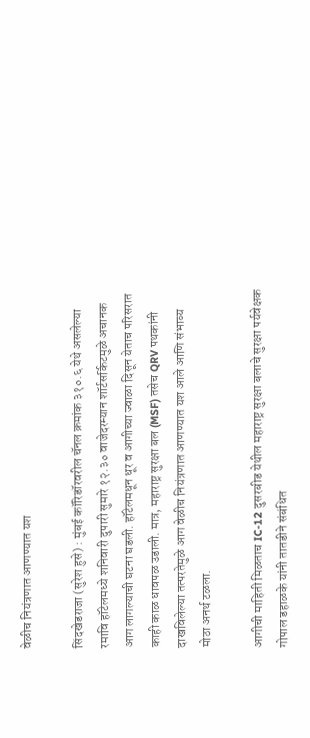वेळीच नियंत्रणात आणण्यात यश

सिंदखेडराजा (सुरेश हुसे) : मुंबई कॉरिडॉरवरील चॅनल क्रमांक ३१०.६ येथे असलेल्या रमावि हॉटेलमध्ये शनिवारी दुपारी सुमारे १२.३० वाजेदरम्यान शॉर्टसर्किटमुळे अचानक आग लागल्याची घटना घडली. हॉटेलमधून धूर व आगीच्या ज्वाळा दिसून येताच परिसरात काही काळ धावपळ उडाली. मात्र, महाराष्ट्र सुरक्षा बल (MSF) तसेच QRV पथकांनी दाखविलेल्या तत्परतेमुळे आग वेळीच नियंत्रणात आणण्यात यश आले आणि संभाव्य मोठा अनर्थ टळला.

आगीची माहिती मिळताच IC-12 दुसरबीड येथील महाराष्ट्र सुरक्षा बलाचे सुरक्षा पर्यवेक्षक गोपाल डहाळके यांनी तातडीने संबंधित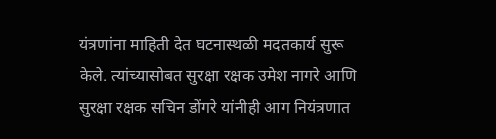यंत्रणांना माहिती देत घटनास्थळी मदतकार्य सुरू केले. त्यांच्यासोबत सुरक्षा रक्षक उमेश नागरे आणि सुरक्षा रक्षक सचिन डोंगरे यांनीही आग नियंत्रणात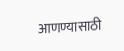आणण्यासाठी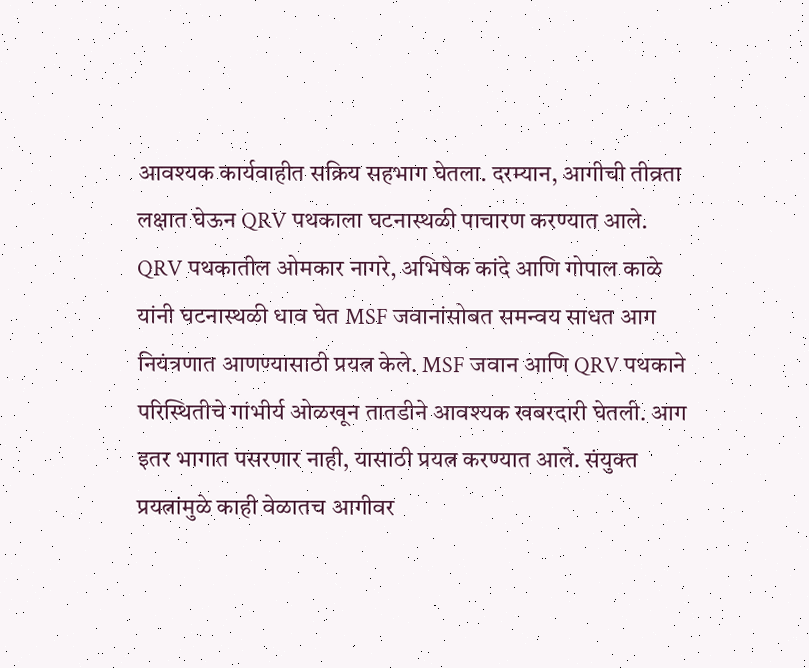आवश्यक कार्यवाहीत सक्रिय सहभाग घेतला. दरम्यान, आगीची तीव्रता लक्षात घेऊन QRV पथकाला घटनास्थळी पाचारण करण्यात आले. QRV पथकातील ओमकार नागरे, अभिषेक कांदे आणि गोपाल काळे यांनी घटनास्थळी धाव घेत MSF जवानांसोबत समन्वय साधत आग नियंत्रणात आणण्यासाठी प्रयत्न केले. MSF जवान आणि QRV पथकाने परिस्थितीचे गांभीर्य ओळखून तातडीने आवश्यक खबरदारी घेतली. आग इतर भागात पसरणार नाही, यासाठी प्रयत्न करण्यात आले. संयुक्त प्रयत्नांमुळे काही वेळातच आगीवर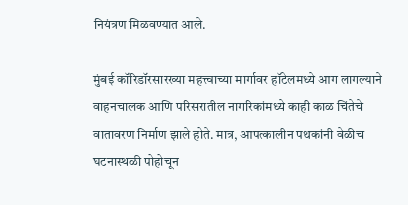नियंत्रण मिळवण्यात आले.

मुंबई कॉरिडॉरसारख्या महत्त्वाच्या मार्गावर हॉटेलमध्ये आग लागल्याने वाहनचालक आणि परिसरातील नागरिकांमध्ये काही काळ चिंतेचे वातावरण निर्माण झाले होते. मात्र, आपत्कालीन पथकांनी वेळीच घटनास्थळी पोहोचून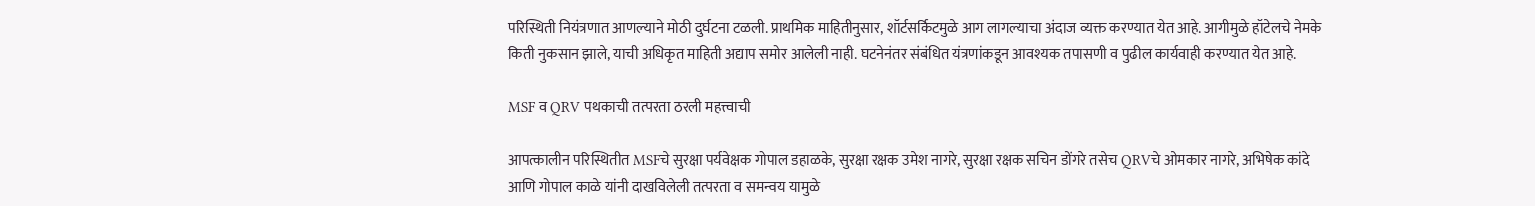परिस्थिती नियंत्रणात आणल्याने मोठी दुर्घटना टळली. प्राथमिक माहितीनुसार, शॉर्टसर्किटमुळे आग लागल्याचा अंदाज व्यक्त करण्यात येत आहे. आगीमुळे हॉटेलचे नेमके किती नुकसान झाले, याची अधिकृत माहिती अद्याप समोर आलेली नाही. घटनेनंतर संबंधित यंत्रणांकडून आवश्यक तपासणी व पुढील कार्यवाही करण्यात येत आहे.

MSF व QRV पथकाची तत्परता ठरली महत्त्वाची

आपत्कालीन परिस्थितीत MSFचे सुरक्षा पर्यवेक्षक गोपाल डहाळके, सुरक्षा रक्षक उमेश नागरे, सुरक्षा रक्षक सचिन डोंगरे तसेच QRVचे ओमकार नागरे, अभिषेक कांदे आणि गोपाल काळे यांनी दाखविलेली तत्परता व समन्वय यामुळे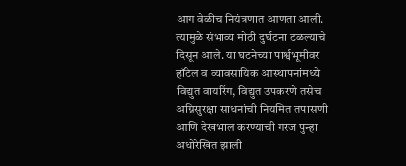आग वेळीच नियंत्रणात आणता आली. त्यामुळे संभाव्य मोठी दुर्घटना टळल्याचे दिसून आले. या घटनेच्या पार्श्वभूमीवर हॉटेल व व्यावसायिक आस्थापनांमध्ये विद्युत वायरिंग, विद्युत उपकरणे तसेच अग्निसुरक्षा साधनांची नियमित तपासणी आणि देखभाल करण्याची गरज पुन्हा अधोरेखित झाली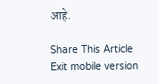आहे.

Share This Article
Exit mobile version